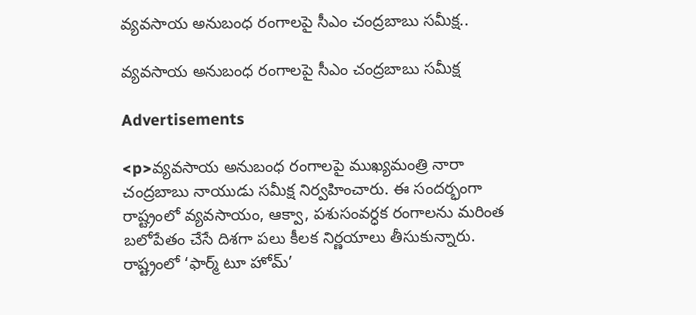వ్యవసాయ అనుబంధ రంగాలపై సీఎం చంద్రబాబు సమీక్ష..

వ్యవసాయ అనుబంధ రంగాలపై సీఎం చంద్రబాబు సమీక్ష

Advertisements

<p>వ్యవసాయ అనుబంధ రంగాలపై ముఖ్యమంత్రి నారా చంద్రబాబు నాయుడు సమీక్ష నిర్వహించారు. ఈ సందర్భంగా రాష్ట్రంలో వ్యవసాయం, ఆక్వా, పశుసంవర్ధక రంగాలను మరింత బలోపేతం చేసే దిశగా పలు కీలక నిర్ణయాలు తీసుకున్నారు. రాష్ట్రంలో ‘ఫార్మ్ టూ హోమ్’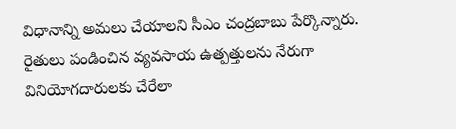విధానాన్ని అమలు చేయాలని సీఎం చంద్రబాబు పేర్కొన్నారు. రైతులు పండించిన వ్యవసాయ ఉత్పత్తులను నేరుగా వినియోగదారులకు చేరేలా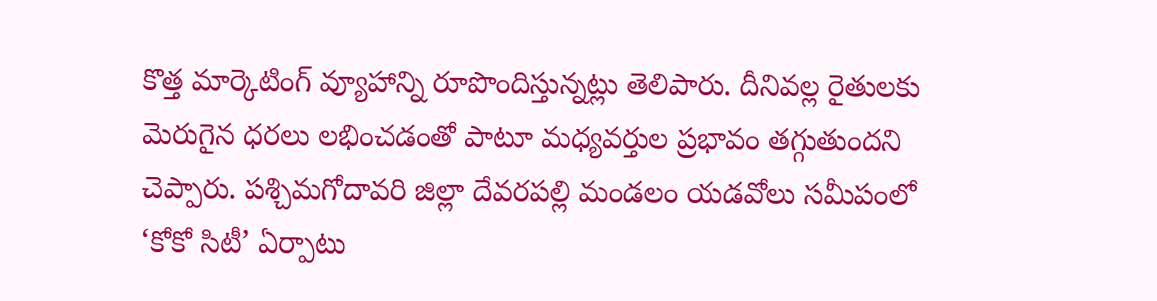కొత్త మార్కెటింగ్ వ్యూహాన్ని రూపొందిస్తున్నట్లు తెలిపారు. దీనివల్ల రైతులకు మెరుగైన ధరలు లభించడంతో పాటూ మధ్యవర్తుల ప్రభావం తగ్గుతుందని చెప్పారు. పశ్చిమగోదావరి జిల్లా దేవరపల్లి మండలం యడవోలు సమీపంలో ‘కోకో సిటీ’ ఏర్పాటు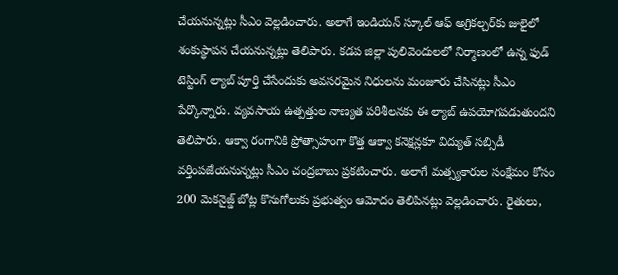చేయనున్నట్లు సీఎం వెల్లడించారు. అలాగే ఇండియన్ స్కూల్ ఆఫ్ అగ్రికల్చర్‌కు జులైలో శంకుస్థాపన చేయనున్నట్లు తెలిపారు. కడప జిల్లా పులివెందులలో నిర్మాణంలో ఉన్న ఫుడ్ టెస్టింగ్ ల్యాబ్ పూర్తి చేసేందుకు అవసరమైన నిధులను మంజూరు చేసినట్లు సీఎం పేర్కొన్నారు. వ్యవసాయ ఉత్పత్తుల నాణ్యత పరిశీలనకు ఈ ల్యాబ్ ఉపయోగపడుతుందని తెలిపారు. ఆక్వా రంగానికి ప్రోత్సాహంగా కొత్త ఆక్వా కనెక్షన్లకూ విద్యుత్ సబ్సిడీ వర్తింపజేయనున్నట్లు సీఎం చంద్రబాబు ప్రకటించారు. అలాగే మత్స్యకారుల సంక్షేమం కోసం 200 మెకనైజ్డ్ బోట్ల కొనుగోలుకు ప్రభుత్వం ఆమోదం తెలిపినట్లు వెల్లడించారు. రైతులు,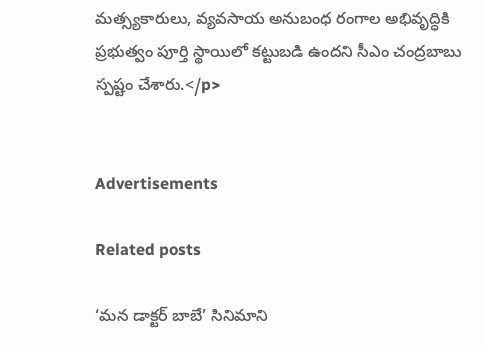మత్స్యకారులు, వ్యవసాయ అనుబంధ రంగాల అభివృద్ధికి ప్రభుత్వం పూర్తి స్థాయిలో కట్టుబడి ఉందని సీఎం చంద్రబాబు స్పష్టం చేశారు.</p>


Advertisements

Related posts

‘మన డాక్టర్ బాబే’ సినిమాని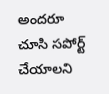అందరూ చూసి సపోర్ట్ చేయాలని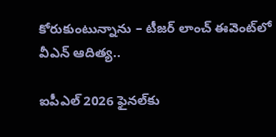కోరుకుంటున్నాను – టీజర్ లాంచ్ ఈవెంట్‌లో వీఎన్ ఆదిత్య..

ఐపీఎల్‌ 2026 ఫైనల్‌కు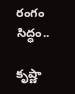రంగం సిద్ధం..

కృష్ణా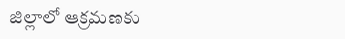జిల్లాలో ఆక్రమణకు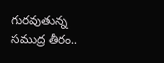గురవుతున్న సముద్ర తీరం..